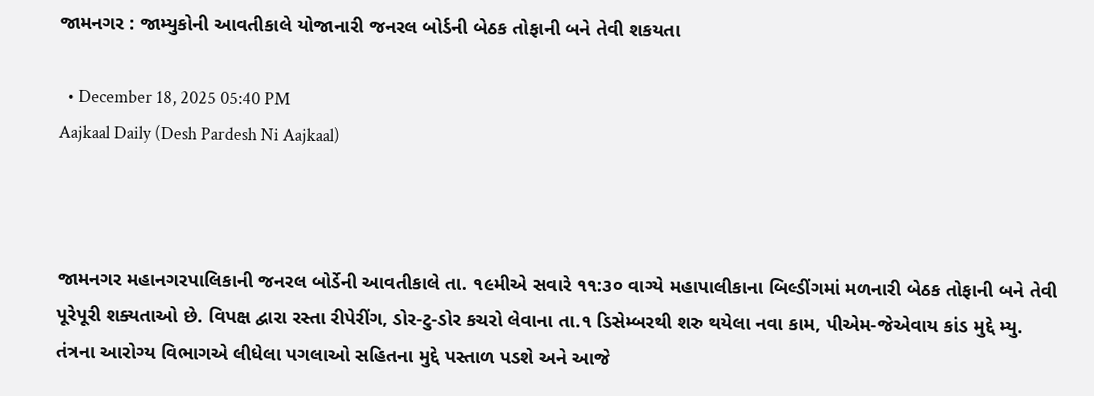જામનગર : જામ્યુકોની આવતીકાલે યોજાનારી જનરલ બોર્ડની બેઠક તોફાની બને તેવી શકયતા

  • December 18, 2025 05:40 PM
Aajkaal Daily (Desh Pardesh Ni Aajkaal)



જામનગર મહાનગરપાલિકાની જનરલ બોર્ડેની આવતીકાલે તા. ૧૯મીએ સવારે ૧૧:૩૦ વાગ્યે મહાપાલીકાના બિલ્ડીંગમાં મળનારી બેઠક તોફાની બને તેવી પૂરેપૂરી શક્યતાઓ છે. વિપક્ષ દ્વારા રસ્તા રીપેરીંગ, ડોર-ટુ-ડોર કચરો લેવાના તા.૧ ડિસેમ્બરથી શરુ થયેલા નવા કામ, પીએમ-જેએવાય કાંડ મુદ્દે મ્યુ. તંત્રના આરોગ્ય વિભાગએ લીધેલા પગલાઓ સહિતના મુદ્દે પસ્તાળ પડશે અને આજે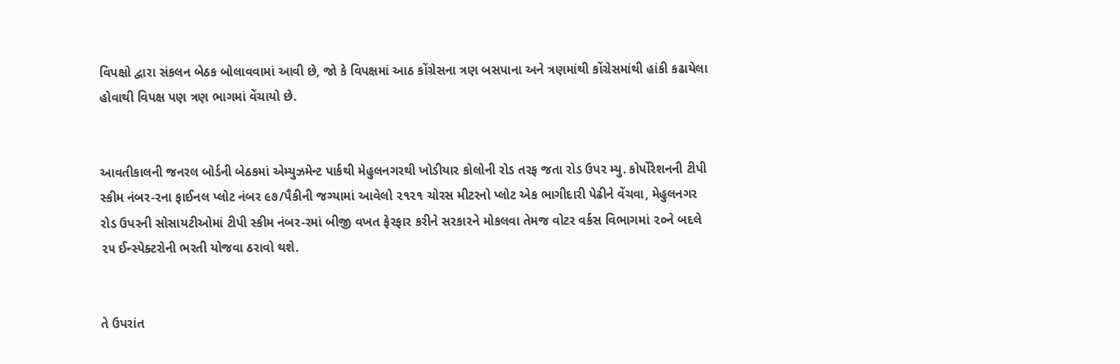વિપક્ષો દ્વારા સંકલન બેઠક બોલાવવામાં આવી છે, જો કે વિપક્ષમાં આઠ કોંગ્રેસના ત્રણ બસપાના અને ત્રણમાંથી કોંગ્રેસમાંથી હાંકી કઢાયેલા હોવાથી વિપક્ષ પણ ત્રણ ભાગમાં વેંચાયો છે.


આવતીકાલની જનરલ બોર્ડની બેઠકમાં એમ્યુઝમેન્ટ પાર્કથી મેહુલનગરથી ખોડીયાર કોલોની રોડ તરફ જતા રોડ ઉપર મ્યુ. કોર્પોરેશનની ટીપી સ્કીમ નંબર-રના ફાઈનલ પ્લોટ નંબર ૯૭/પૈકીની જગ્યામાં આવેલો ૨૧૨૧ ચોરસ મીટરનો પ્લોટ એક ભાગીદારી પેઢીને વેંચવા, મેહુલનગર રોડ ઉપરની સોસાયટીઓમાં ટીપી સ્કીમ નંબર-રમાં બીજી વખત ફેરફાર કરીને સરકારને મોકલવા તેમજ વોટર વર્કસ વિભાગમાં ૨૦ને બદલે ૨૫ ઈન્સ્પેક્ટરોની ભરતી યોજવા ઠરાવો થશે.


તે ઉપરાંત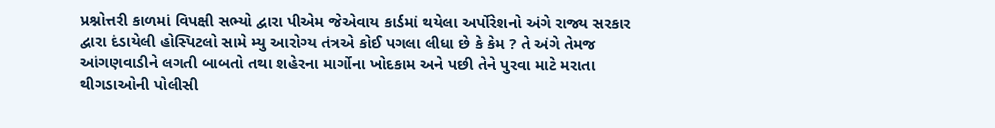પ્રશ્નોત્તરી કાળમાં વિપક્ષી સભ્યો દ્વારા પીએમ જેએવાય કાર્ડમાં થયેલા અર્પોરેશનો અંગે રાજ્ય સરકાર દ્વારા દંડાયેલી હોસ્પિટલો સામે મ્યુ આરોગ્ય તંત્રએ કોઈ પગલા લીધા છે કે કેમ ? તે અંગે તેમજ આંગણવાડીને લગતી બાબતો તથા શહેરના માર્ગોના ખોદકામ અને પછી તેને પુરવા માટે મરાતા થીગડાઓની પોલીસી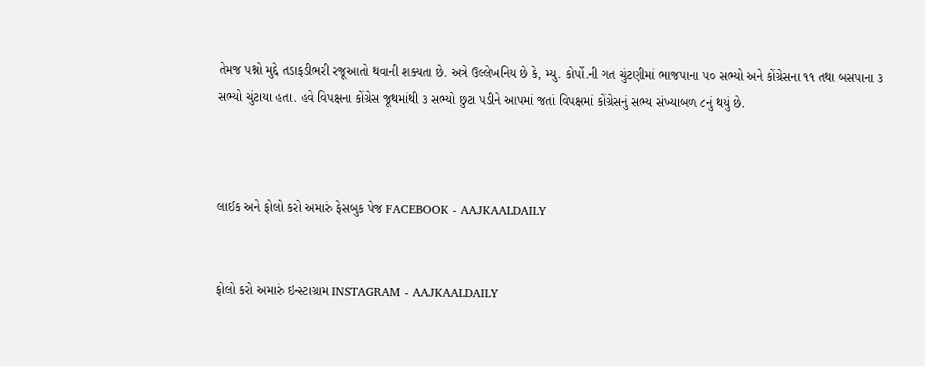તેમજ પશ્નો મુદ્દે તડાફડીભરી રજૂઆતો થવાની શક્યતા છે. અત્રે ઉલ્લેખનિય છે કે, મ્યુ. કોર્પો.ની ગત ચુંટણીમાં ભાજપાના ૫૦ સભ્યો અને કોંગ્રેસના ૧૧ તથા બસપાના ૩ સભ્યો ચુંટાયા હતા. હવે વિપક્ષના કોંગ્રેસ જૂથમાંથી ૩ સભ્યો છુટા પડીને આપમાં જતાં વિપક્ષમાં કોંગ્રેસનું સભ્ય સંખ્યાબળ ૮નું થયું છે.



લાઈક અને ફોલો કરો અમારું ફેસબુક પેજ FACEBOOK - AAJKAALDAILY


ફોલો કરો અમારું ઇન્સ્ટાગ્રામ INSTAGRAM - AAJKAALDAILY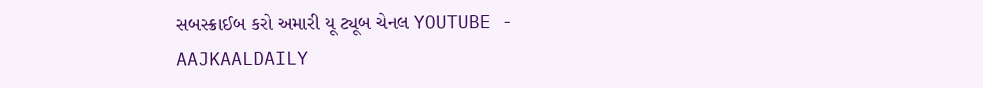સબસ્ક્રાઈબ કરો અમારી યૂ ટ્યૂબ ચેનલ YOUTUBE - AAJKAALDAILY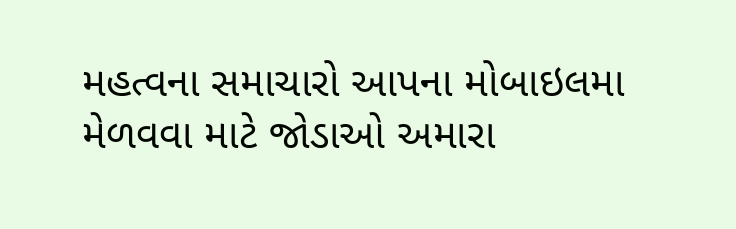મહત્વના સમાચારો આપના મોબાઇલમા મેળવવા માટે જોડાઓ અમારા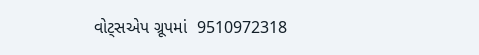વોટ્સએપ ગ્રૂપમાં  9510972318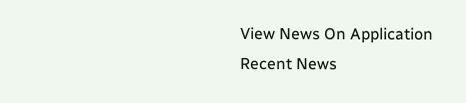View News On Application
Recent News